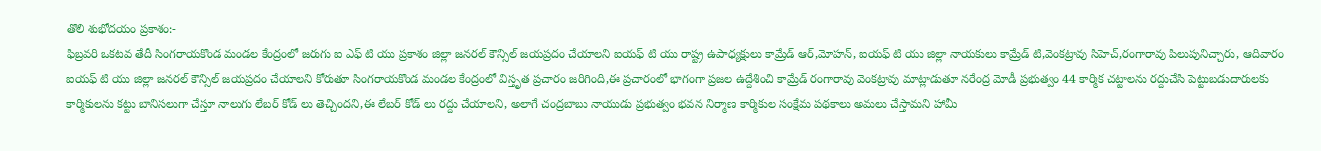తొలి శుభోదయం ప్రకాశం:-
ఫిబ్రవరి ఒకటవ తేదీ సింగరాయకొండ మండల కేంద్రంలో జరుగు ఐ ఎఫ్ టి యు ప్రకాశం జిల్లా జనరల్ కౌన్సిల్ జయప్రదం చేయాలని ఐయఫ్ టి యు రాష్ట్ర ఉపాధ్యక్షులు కామ్రేడ్ ఆర్,మోహన్, ఐయఫ్ టి యు జిల్లా నాయకులు కామ్రేడ్ టి,వెంకట్రావు సిహెచ్,రంగారావు పిలుపునిచ్చారు, ఆదివారం ఐయఫ్ టి యు జిల్లా జనరల్ కౌన్సిల్ జయప్రదం చేయాలని కోరుతూ సింగరాయకొండ మండల కేంద్రంలో విస్తృత ప్రచారం జరిగింది,ఈ ప్రచారంలో భాగంగా ప్రజల ఉద్దేశించి కామ్రేడ్ రంగారావు వెంకట్రావు మాట్లాడుతూ నరేంద్ర మోడీ ప్రభుత్వం 44 కార్మిక చట్టాలను రద్దుచేసి పెట్టుబడుదారులకు కార్మికులను కట్టు బానిసలుగా చేస్తూ నాలుగు లేబర్ కోడ్ లు తెచ్చిందని,ఈ లేబర్ కోడ్ లు రద్దు చేయాలని, అలాగే చంద్రబాబు నాయుడు ప్రభుత్వం భవన నిర్మాణ కార్మికుల సంక్షేమ పథకాలు అమలు చేస్తామని హామీ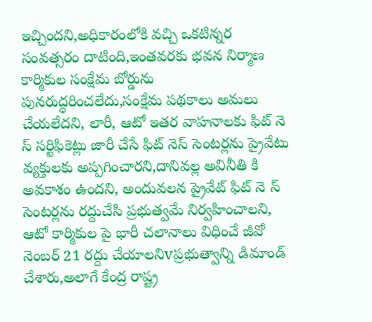ఇచ్చిందని,అధికారంలోకి వచ్చి ఒకటిన్నర సంవత్సరం దాటింది,ఇంతవరకు భవన నిర్మాణ కార్మికుల సంక్షేమ బోర్డును పునరుద్ధరించలేదు,సంక్షేమ పథకాలు అమలు చేయలేదని, లారీ, ఆటో ఇతర వాహనాలకు ఫిట్ నె స్ సర్టిఫికెట్లు జారీ చేసే ఫిట్ నెస్ సెంటర్లను ప్రైవేటు వ్యక్తులకు అప్పగించారని,దానివల్ల అవినీతి కి అవకాశం ఉందని, అందువలన ప్రైవేట్ ఫిట్ నె స్ సెంటర్లను రద్దుచేసి ప్రభుత్వమే నిర్వహించాలని, ఆటో కార్మికుల పై భారీ చలానాలు విధించే జీవో నెంబర్ 21 రద్దు చేయాలనిvప్రభుత్వాన్ని డిమాండ్ చేశారు,అలాగే కేంద్ర రాష్ట్ర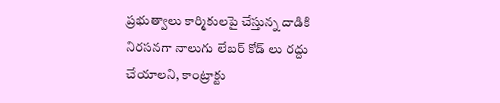ప్రభుత్వాలు కార్మికులపై చేస్తున్న దాడికి నిరసనగా నాలుగు లేబర్ కోడ్ లు రద్దు చేయాలని, కాంట్రాక్టు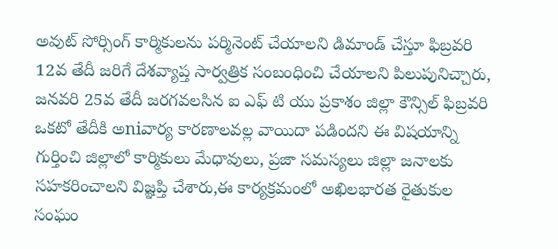అవుట్ సోర్సింగ్ కార్మికులను పర్మినెంట్ చేయాలని డిమాండ్ చేస్తూ ఫిబ్రవరి 12వ తేదీ జరిగే దేశవ్యాప్త సార్వత్రిక సంబంధించి చేయాలని పిలుపునిచ్చారు, జనవరి 25వ తేదీ జరగవలసిన ఐ ఎఫ్ టి యు ప్రకాశం జిల్లా కౌన్సిల్ ఫిబ్రవరి ఒకటో తేదీకి అniవార్య కారణాలవల్ల వాయిదా పడిందని ఈ విషయాన్ని గుర్తించి జిల్లాలో కార్మికులు మేధావులు, ప్రజా సమస్యలు జిల్లా జనాలకు సహకరించాలని విజ్ఞప్తి చేశారు,ఈ కార్యక్రమంలో అఖిలభారత రైతుకుల సంఘం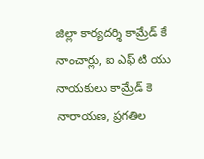జిల్లా కార్యదర్శి కామ్రేడ్ కే నాంచార్లు, ఐ ఎఫ్ టి యు నాయకులు కామ్రేడ్ కె నారాయణ, ప్రగతిల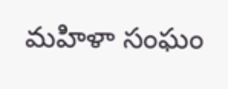మహిళా సంఘం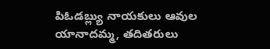పిఓడబ్ల్యు నాయకులు ఆవుల యానాదమ్మ, తదితరులు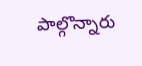పాల్గొన్నారు